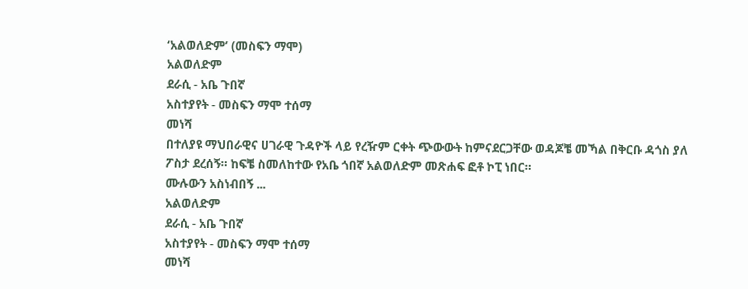‘አልወለድም’ (መስፍን ማሞ)
አልወለድም
ደራሲ - አቤ ጉበኛ
አስተያየት - መስፍን ማሞ ተሰማ
መነሻ
በተለያዩ ማህበራዊና ሀገራዊ ጉዳዮች ላይ የረዥም ርቀት ጭውውት ከምናደርጋቸው ወዳጆቼ መኻል በቅርቡ ዳጎስ ያለ ፖስታ ደረሰኝ። ከፍቼ ስመለከተው የአቤ ጎበኛ አልወለድም መጽሐፍ ፎቶ ኮፒ ነበር።
ሙሉውን አስነብበኝ ...
አልወለድም
ደራሲ - አቤ ጉበኛ
አስተያየት - መስፍን ማሞ ተሰማ
መነሻ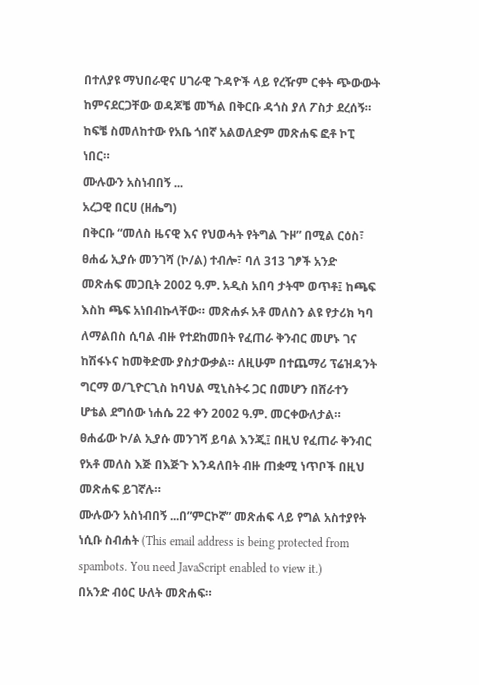በተለያዩ ማህበራዊና ሀገራዊ ጉዳዮች ላይ የረዥም ርቀት ጭውውት ከምናደርጋቸው ወዳጆቼ መኻል በቅርቡ ዳጎስ ያለ ፖስታ ደረሰኝ። ከፍቼ ስመለከተው የአቤ ጎበኛ አልወለድም መጽሐፍ ፎቶ ኮፒ ነበር።
ሙሉውን አስነብበኝ ...
አረጋዊ በርሀ (ዘሔግ)
በቅርቡ “መለስ ዜናዊ እና የህወሓት የትግል ጉዞ” በሚል ርዕስ፣ ፀሐፊ ኢያሱ መንገሻ (ኮ/ል) ተብሎ፣ ባለ 313 ገፆች አንድ መጽሐፍ መጋቢት 2002 ዓ.ም. አዲስ አበባ ታትሞ ወጥቶ፤ ከጫፍ እስከ ጫፍ አነበብኩላቸው። መጽሐፉ አቶ መለስን ልዩ የታሪክ ካባ ለማልበስ ሲባል ብዙ የተደከመበት የፈጠራ ቅንብር መሆኑ ገና ከሽፋኑና ከመቅድሙ ያስታውቃል። ለዚሁም በተጨማሪ ፕሬዝዳንት ግርማ ወ/ጊዮርጊስ ከባህል ሚኒስትሩ ጋር በመሆን በሸራተን ሆቴል ደግሰው ነሐሴ 22 ቀን 2002 ዓ.ም. መርቀውለታል። ፀሐፊው ኮ/ል ኢያሱ መንገሻ ይባል እንጂ፤ በዚህ የፈጠራ ቅንብር የአቶ መለስ እጅ በእጅጉ እንዳለበት ብዙ ጠቋሚ ነጥቦች በዚህ መጽሐፍ ይገኛሉ።
ሙሉውን አስነብበኝ ...በ”ምርኮኛ” መጽሐፍ ላይ የግል አስተያየት
ነሲቡ ስብሐት (This email address is being protected from spambots. You need JavaScript enabled to view it.)
በአንድ ብዕር ሁለት መጽሐፍ።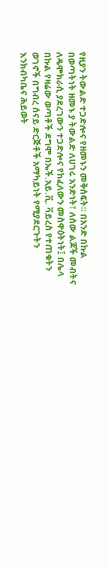የዚያን ትውልድ ተጋድሎና የዘመኑን መቅሰፍት። በአንድ በኩል በወጣትነት ዘመኑ ያ ትውልድ ለሀገሩ አንድነት፣ ለሰው ልጆች መብትና ለዴሞክራሲ ያደረገውን ተጋድሎና የከፈለውን መስዋዕትነት፤ በሌላ በኩል የዛሬው ወጣቶች ደግሞ በኤች.አይ.ቪ. ቫይረስ የተጠቁትን ወገኖች በግብረ ሰናይ ድርጅቶች አማካይነት የሚያደርጉትን እንክብካቤና ሕይወት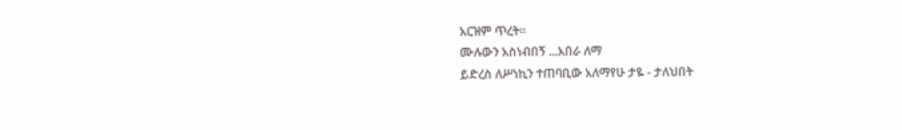አርዝም ጥረት።
ሙሉውን አስነብበኝ ...አበራ ለማ
ይድረስ ለሥነኪን ተጠባቢው አለማየሁ ታዬ - ታለህበት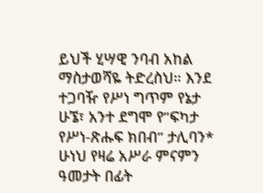ይህች ሂሣዊ ንባብ አከል ማስታወሻዬ ትድረስህ። እንደ ተጋባዥ የሥነ ግጥም የኔታ ሁኜ፣ አንተ ደግሞ የ”ፍካታ የሥነ-ጽሑፍ ክበብ” ታሊባን* ሁነህ የዛሬ አሥራ ምናምን ዓመታት በፊት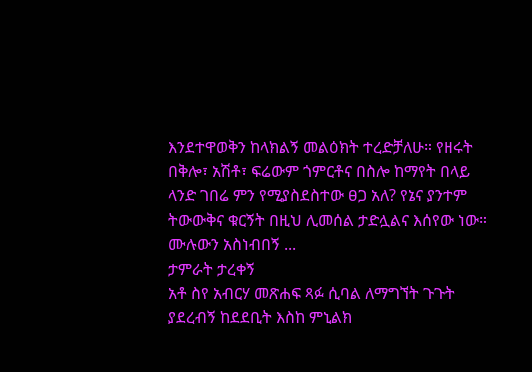እንደተዋወቅን ከላክልኝ መልዕክት ተረድቻለሁ። የዘሩት በቅሎ፣ አሽቶ፣ ፍሬውም ጎምርቶና በስሎ ከማየት በላይ ላንድ ገበሬ ምን የሚያስደስተው ፀጋ አለ? የኔና ያንተም ትውውቅና ቁርኝት በዚህ ሊመሰል ታድሏልና እሰየው ነው።
ሙሉውን አስነብበኝ ...
ታምራት ታረቀኝ
አቶ ስየ አብርሃ መጽሐፍ ጻፉ ሲባል ለማግኘት ጉጉት ያደረብኝ ከደደቢት እስከ ምኒልክ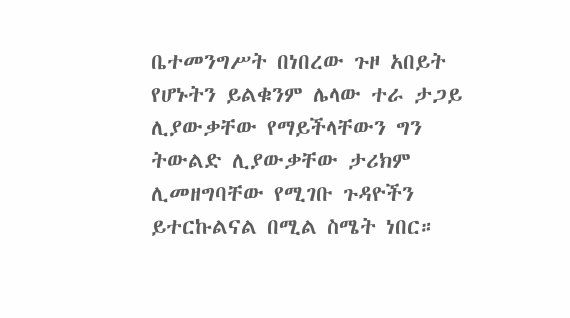ቤተመንግሥት በነበረው ጉዞ አበይት የሆኑትን ይልቁንም ሌላው ተራ ታጋይ ሊያውቃቸው የማይችላቸውን ግን ትውልድ ሊያውቃቸው ታሪክም ሊመዘግባቸው የሚገቡ ጉዳዮችን ይተርኩልናል በሚል ስሜት ነበር።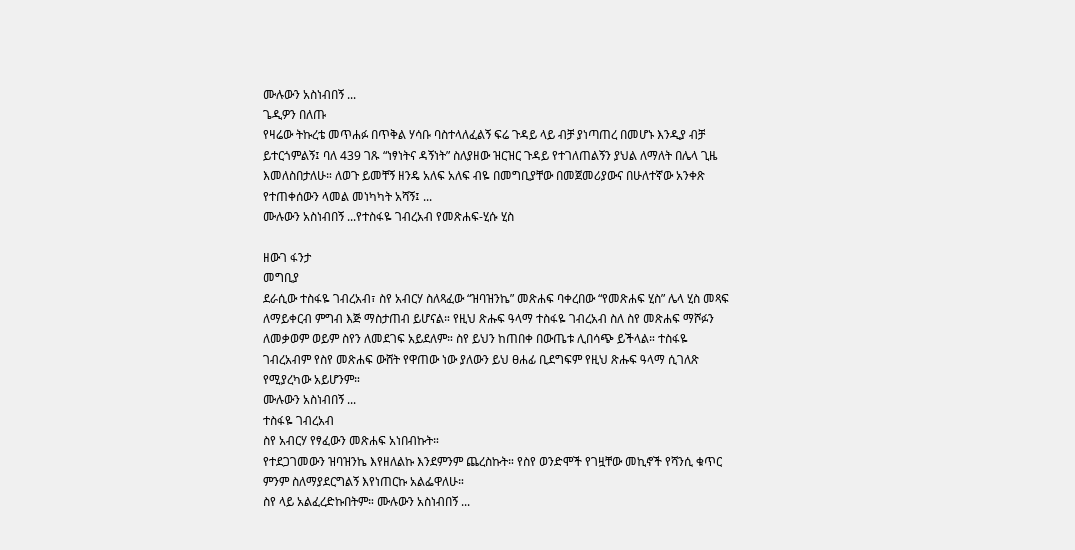ሙሉውን አስነብበኝ ...
ጌዲዎን በለጡ
የዛሬው ትኩረቴ መጥሐፉ በጥቅል ሃሳቡ ባስተላለፈልኝ ፍሬ ጉዳይ ላይ ብቻ ያነጣጠረ በመሆኑ እንዲያ ብቻ ይተርጎምልኝ፤ ባለ 439 ገጹ “ነፃነትና ዳኝነት” ስለያዘው ዝርዝር ጉዳይ የተገለጠልኝን ያህል ለማለት በሌላ ጊዜ እመለስበታለሁ። ለወጉ ይመቸኝ ዘንዴ አለፍ አለፍ ብዬ በመግቢያቸው በመጀመሪያውና በሁለተኛው አንቀጽ የተጠቀሰውን ላመል መነካካት አሻኝ፤ ...
ሙሉውን አስነብበኝ ...የተስፋዬ ገብረአብ የመጽሐፍ-ሂሱ ሂስ

ዘውገ ፋንታ
መግቢያ
ደራሲው ተስፋዬ ገብረአብ፣ ስየ አብርሃ ስለጻፈው “ዝባዝንኬ” መጽሐፍ ባቀረበው “የመጽሐፍ ሂስ” ሌላ ሂስ መጻፍ ለማይቀርብ ምግብ እጅ ማስታጠብ ይሆናል። የዚህ ጽሑፍ ዓላማ ተስፋዬ ገብረአብ ስለ ስየ መጽሐፍ ማሾፉን ለመቃወም ወይም ስየን ለመደገፍ አይደለም። ስየ ይህን ከጠበቀ በውጤቱ ሊበሳጭ ይችላል። ተስፋዬ ገብረአብም የስየ መጽሐፍ ውሸት የዋጠው ነው ያለውን ይህ ፀሐፊ ቢደግፍም የዚህ ጽሑፍ ዓላማ ሲገለጽ የሚያረካው አይሆንም።
ሙሉውን አስነብበኝ ...
ተስፋዬ ገብረአብ
ስየ አብርሃ የፃፈውን መጽሐፍ አነበብኩት።
የተደጋገመውን ዝባዝንኬ እየዘለልኩ እንደምንም ጨረስኩት። የስየ ወንድሞች የገዟቸው መኪኖች የሻንሲ ቁጥር ምንም ስለማያደርግልኝ እየነጠርኩ አልፌዋለሁ።
ስየ ላይ አልፈረድኩበትም። ሙሉውን አስነብበኝ ...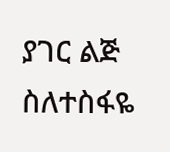ያገር ልጅ
ስለተስፋዬ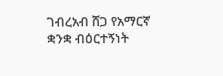ገብረአብ ሸጋ የአማርኛ ቋንቋ ብዕርተኝነት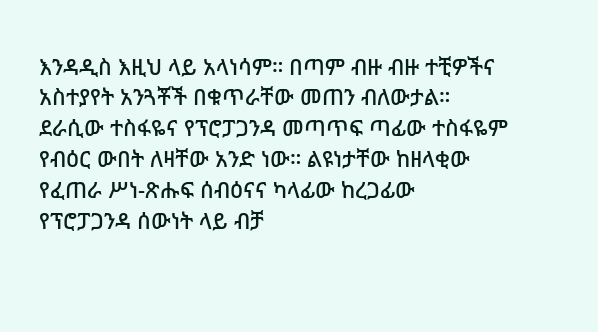እንዳዲስ እዚህ ላይ አላነሳም። በጣም ብዙ ብዙ ተቺዎችና አስተያየት አንጓቾች በቁጥራቸው መጠን ብለውታል። ደራሲው ተስፋዬና የፕሮፓጋንዳ መጣጥፍ ጣፊው ተስፋዬም የብዕር ውበት ለዛቸው አንድ ነው። ልዩነታቸው ከዘላቂው የፈጠራ ሥነ-ጽሑፍ ሰብዕናና ካላፊው ከረጋፊው የፕሮፓጋንዳ ሰውነት ላይ ብቻ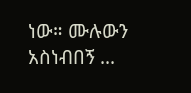ነው። ሙሉውን አስነብበኝ ...